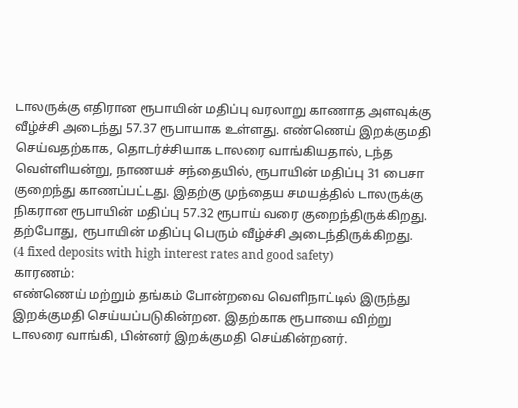டாலருக்கு எதிரான ரூபாயின் மதிப்பு வரலாறு காணாத அளவுக்கு வீழ்ச்சி அடைந்து 57.37 ரூபாயாக உள்ளது. எண்ணெய் இறக்குமதி செய்வதற்காக, தொடர்ச்சியாக டாலரை வாங்கியதால், டந்த வெள்ளியன்று, நாணயச் சந்தையில், ரூபாயின் மதிப்பு 31 பைசா குறைந்து காணப்பட்டது. இதற்கு முந்தைய சமயத்தில் டாலருக்கு நிகரான ரூபாயின் மதிப்பு 57.32 ரூபாய் வரை குறைந்திருக்கிறது. தற்போது, ரூபாயின் மதிப்பு பெரும் வீழ்ச்சி அடைந்திருக்கிறது.
(4 fixed deposits with high interest rates and good safety)
காரணம்:
எண்ணெய் மற்றும் தங்கம் போன்றவை வெளிநாட்டில் இருந்து இறக்குமதி செய்யப்படுகின்றன. இதற்காக ரூபாயை விற்று டாலரை வாங்கி, பின்னர் இறக்குமதி செய்கின்றனர்.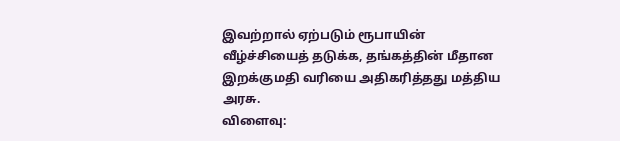இவற்றால் ஏற்படும் ரூபாயின் வீழ்ச்சியைத் தடுக்க, தங்கத்தின் மீதான இறக்குமதி வரியை அதிகரித்தது மத்திய அரசு.
விளைவு: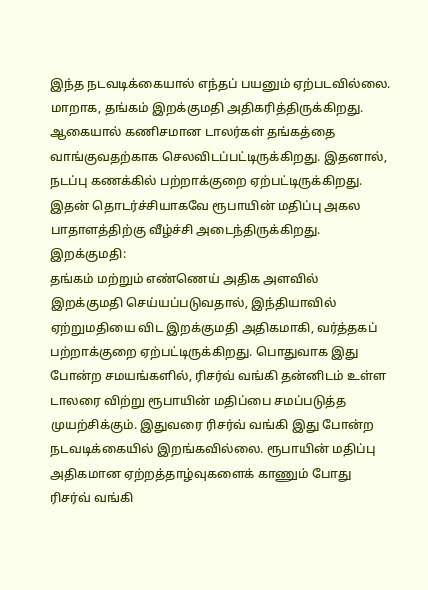இந்த நடவடிக்கையால் எந்தப் பயனும் ஏற்படவில்லை. மாறாக, தங்கம் இறக்குமதி அதிகரித்திருக்கிறது. ஆகையால் கணிசமான டாலர்கள் தங்கத்தை வாங்குவதற்காக செலவிடப்பட்டிருக்கிறது. இதனால், நடப்பு கணக்கில் பற்றாக்குறை ஏற்பட்டிருக்கிறது. இதன் தொடர்ச்சியாகவே ரூபாயின் மதிப்பு அகல பாதாளத்திற்கு வீழ்ச்சி அடைந்திருக்கிறது.
இறக்குமதி:
தங்கம் மற்றும் எண்ணெய் அதிக அளவில் இறக்குமதி செய்யப்படுவதால், இந்தியாவில் ஏற்றுமதியை விட இறக்குமதி அதிகமாகி, வர்த்தகப் பற்றாக்குறை ஏற்பட்டிருக்கிறது. பொதுவாக இது போன்ற சமயங்களில், ரிசர்வ் வங்கி தன்னிடம் உள்ள டாலரை விற்று ரூபாயின் மதிப்பை சமப்படுத்த முயற்சிக்கும். இதுவரை ரிசர்வ் வங்கி இது போன்ற நடவடிக்கையில் இறங்கவில்லை. ரூபாயின் மதிப்பு அதிகமான ஏற்றத்தாழ்வுகளைக் காணும் போது ரிசர்வ் வங்கி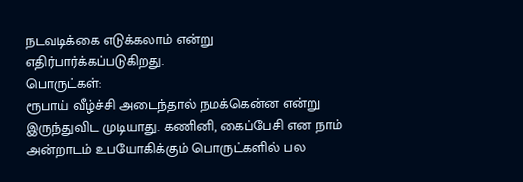நடவடிக்கை எடுக்கலாம் என்று எதிர்பார்க்கப்படுகிறது.
பொருட்கள்:
ரூபாய் வீழ்ச்சி அடைந்தால் நமக்கென்ன என்று இருந்துவிட முடியாது. கணினி, கைப்பேசி என நாம் அன்றாடம் உபயோகிக்கும் பொருட்களில் பல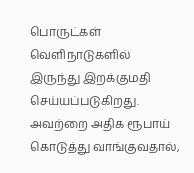பொருட்கள் வெளிநாடுகளில் இருந்து இறக்குமதி செய்யப்படுகிறது. அவற்றை அதிக ரூபாய் கொடுத்து வாங்குவதால்,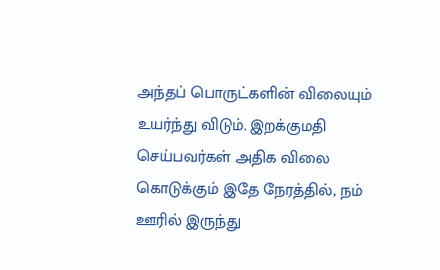அந்தப் பொருட்களின் விலையும் உயர்ந்து விடும். இறக்குமதி செய்பவர்கள் அதிக விலை கொடுக்கும் இதே நேரத்தில், நம் ஊரில் இருந்து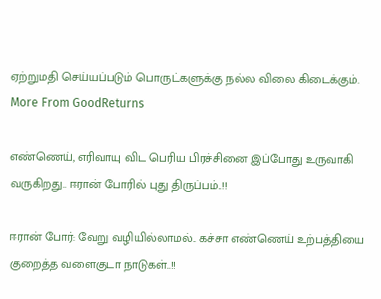ஏற்றுமதி செய்யப்படும் பொருட்களுக்கு நல்ல விலை கிடைக்கும்.
More From GoodReturns

எண்ணெய், எரிவாயு விட பெரிய பிரச்சினை இப்போது உருவாகி வருகிறது.. ஈரான் போரில் புது திருப்பம்..!!

ஈரான் போர்: வேறு வழியில்லாமல்.. கச்சா எண்ணெய் உற்பத்தியை குறைத்த வளைகுடா நாடுகள்..!!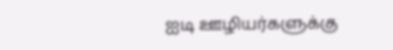ஐடி ஊழியர்களுக்கு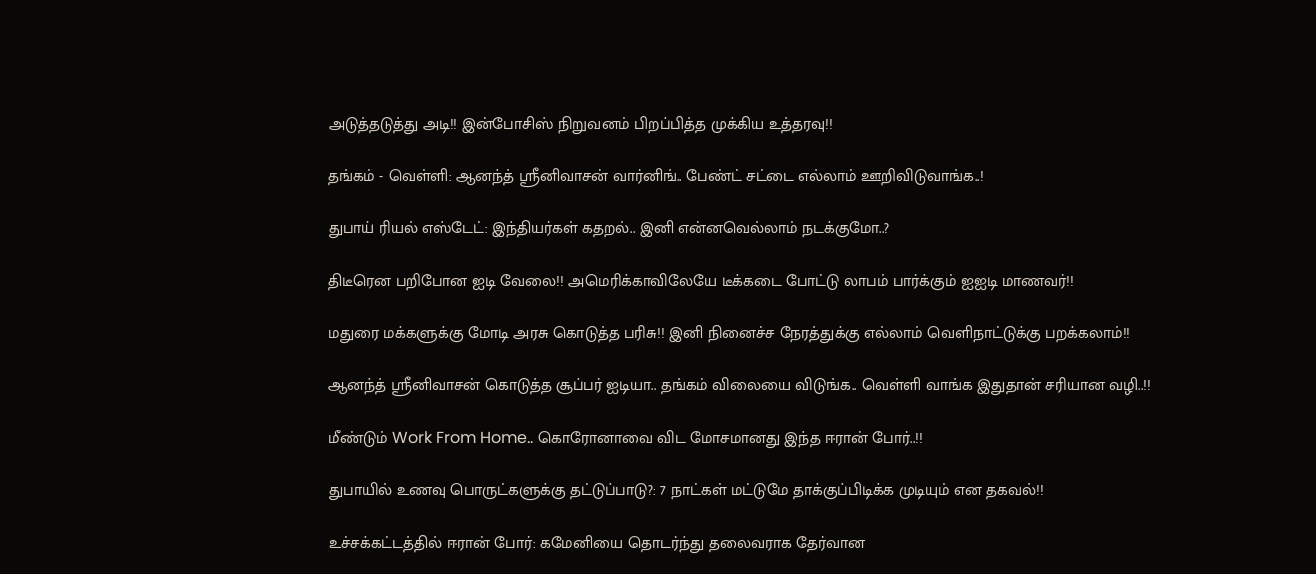அடுத்தடுத்து அடி!! இன்போசிஸ் நிறுவனம் பிறப்பித்த முக்கிய உத்தரவு!!

தங்கம் - வெள்ளி: ஆனந்த் ஸ்ரீனிவாசன் வார்னிங்.. பேண்ட் சட்டை எல்லாம் ஊறிவிடுவாங்க..!

துபாய் ரியல் எஸ்டேட்: இந்தியர்கள் கதறல்.. இனி என்னவெல்லாம் நடக்குமோ..?

திடீரென பறிபோன ஐடி வேலை!! அமெரிக்காவிலேயே டீக்கடை போட்டு லாபம் பார்க்கும் ஐஐடி மாணவர்!!

மதுரை மக்களுக்கு மோடி அரசு கொடுத்த பரிசு!! இனி நினைச்ச நேரத்துக்கு எல்லாம் வெளிநாட்டுக்கு பறக்கலாம்!!

ஆனந்த் ஸ்ரீனிவாசன் கொடுத்த சூப்பர் ஐடியா.. தங்கம் விலையை விடுங்க.. வெள்ளி வாங்க இதுதான் சரியான வழி..!!

மீண்டும் Work From Home.. கொரோனாவை விட மோசமானது இந்த ஈரான் போர்..!!

துபாயில் உணவு பொருட்களுக்கு தட்டுப்பாடு?: 7 நாட்கள் மட்டுமே தாக்குப்பிடிக்க முடியும் என தகவல்!!

உச்சக்கட்டத்தில் ஈரான் போர்: கமேனியை தொடர்ந்து தலைவராக தேர்வான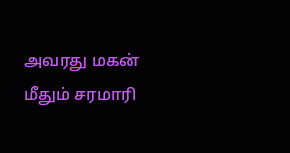அவரது மகன் மீதும் சரமாரி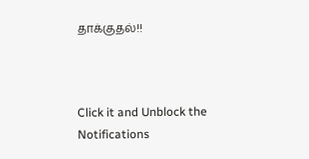தாக்குதல்!!



Click it and Unblock the Notifications